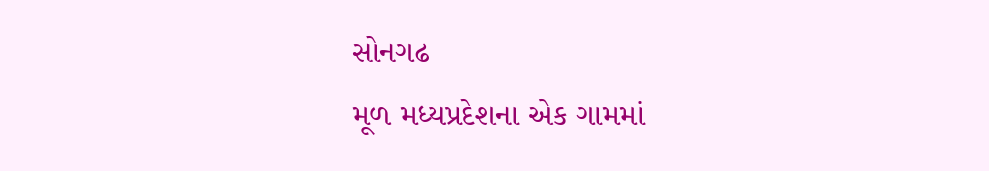સોનગઢ
મૂળ મધ્યપ્રદેશના એક ગામમાં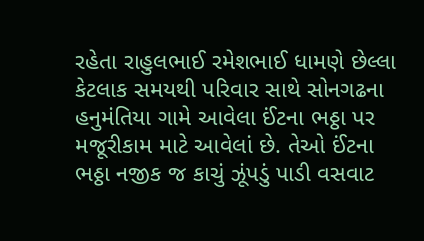રહેતા રાહુલભાઈ રમેશભાઈ ધામણે છેલ્લા કેટલાક સમયથી પરિવાર સાથે સોનગઢના હનુમંતિયા ગામે આવેલા ઈંટના ભઠ્ઠા પર મજૂરીકામ માટે આવેલાં છે. તેઓ ઈંટના ભઠ્ઠા નજીક જ કાચું ઝૂંપડું પાડી વસવાટ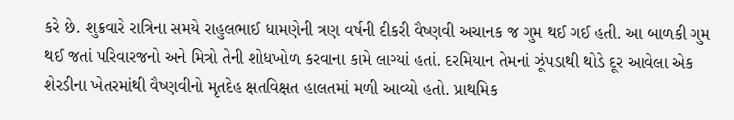કરે છે. શુક્રવારે રાત્રિના સમયે રાહુલભાઈ ધામણેની ત્રણ વર્ષની દીકરી વૈષ્ણવી અચાનક જ ગુમ થઈ ગઈ હતી. આ બાળકી ગુમ થઈ જતાં પરિવારજનો અને મિત્રો તેની શોધખોળ કરવાના કામે લાગ્યાં હતાં. દરમિયાન તેમનાં ઝૂંપડાથી થોડે દૂર આવેલા એક શેરડીના ખેતરમાંથી વૈષ્ણવીનો મૃતદેહ ક્ષતવિક્ષત હાલતમાં મળી આવ્યો હતો. પ્રાથમિક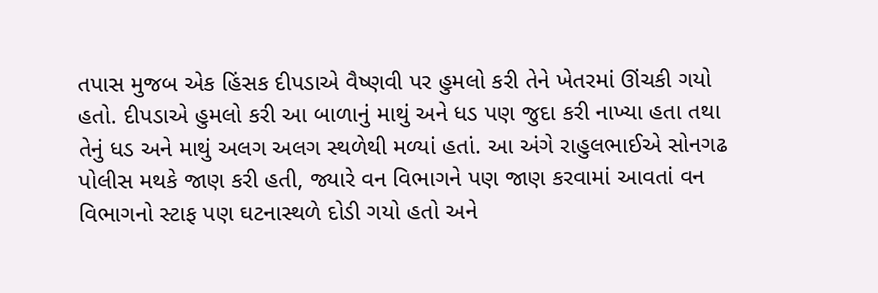તપાસ મુજબ એક હિંસક દીપડાએ વૈષ્ણવી પર હુમલો કરી તેને ખેતરમાં ઊંચકી ગયો હતો. દીપડાએ હુમલો કરી આ બાળાનું માથું અને ધડ પણ જુદા કરી નાખ્યા હતા તથા તેનું ધડ અને માથું અલગ અલગ સ્થળેથી મળ્યાં હતાં. આ અંગે રાહુલભાઈએ સોનગઢ પોલીસ મથકે જાણ કરી હતી, જ્યારે વન વિભાગને પણ જાણ કરવામાં આવતાં વન વિભાગનો સ્ટાફ પણ ઘટનાસ્થળે દોડી ગયો હતો અને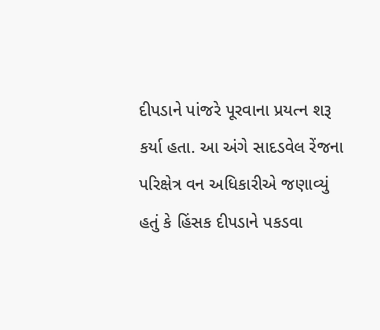દીપડાને પાંજરે પૂરવાના પ્રયત્ન શરૂ કર્યા હતા. આ અંગે સાદડવેલ રેંજના પરિક્ષેત્ર વન અધિકારીએ જણાવ્યું હતું કે હિંસક દીપડાને પકડવા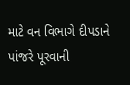માટે વન વિભાગે દીપડાને પાંજરે પૂરવાની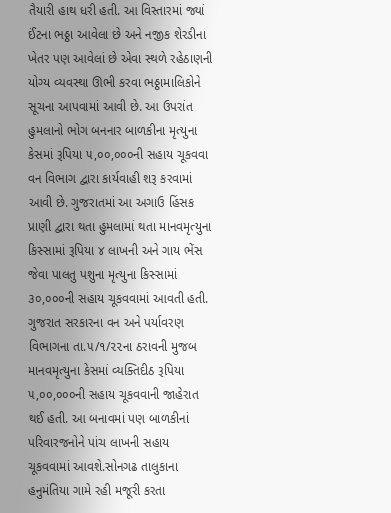તૈયારી હાથ ધરી હતી. આ વિસ્તારમાં જ્યાં ઈંટના ભઠ્ઠા આવેલા છે અને નજીક શેરડીના ખેતર પણ આવેલાં છે એવા સ્થળે રહેઠાણની યોગ્ય વ્યવસ્થા ઊભી કરવા ભઠ્ઠામાલિકોને સૂચના આપવામાં આવી છે. આ ઉપરાંત હુમલાનો ભોગ બનનાર બાળકીના મૃત્યુના કેસમાં રૂપિયા ૫,૦૦,૦૦૦ની સહાય ચૂકવવા વન વિભાગ દ્વારા કાર્યવાહી શરૂ કરવામાં આવી છે. ગુજરાતમાં આ અગાઉ હિંસક પ્રાણી દ્વારા થતા હુમલામાં થતા માનવમૃત્યુના કિસ્સામાં રૂપિયા ૪ લાખની અને ગાય ભેંસ જેવા પાલતુ પશુના મૃત્યુના કિસ્સામાં ૩૦,૦૦૦ની સહાય ચૂકવવામાં આવતી હતી. ગુજરાત સરકારના વન અને પર્યાવરણ વિભાગના તા.૫/૧/૨૨ના ઠરાવની મુજબ માનવમૃત્યુના કેસમાં વ્યક્તિદીઠ રૂપિયા ૫,૦૦,૦૦૦ની સહાય ચૂકવવાની જાહેરાત થઈ હતી. આ બનાવમાં પણ બાળકીનાં પરિવારજનોને પાંચ લાખની સહાય ચૂકવવામાં આવશે.સોનગઢ તાલુકાના હનુમંતિયા ગામે રહી મજૂરી કરતા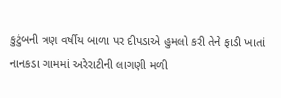કુટુંબની ત્રણ વર્ષીય બાળા પર દીપડાએ હુમલો કરી તેને ફાડી ખાતાં નાનકડા ગામમાં અરેરાટીની લાગણી મળી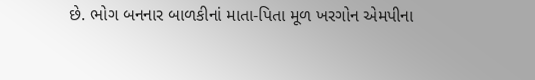છે. ભોગ બનનાર બાળકીનાં માતા-પિતા મૂળ ખરગોન એમપીના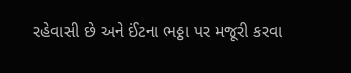રહેવાસી છે અને ઈંટના ભઠ્ઠા પર મજૂરી કરવા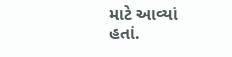માટે આવ્યાં હતાં.